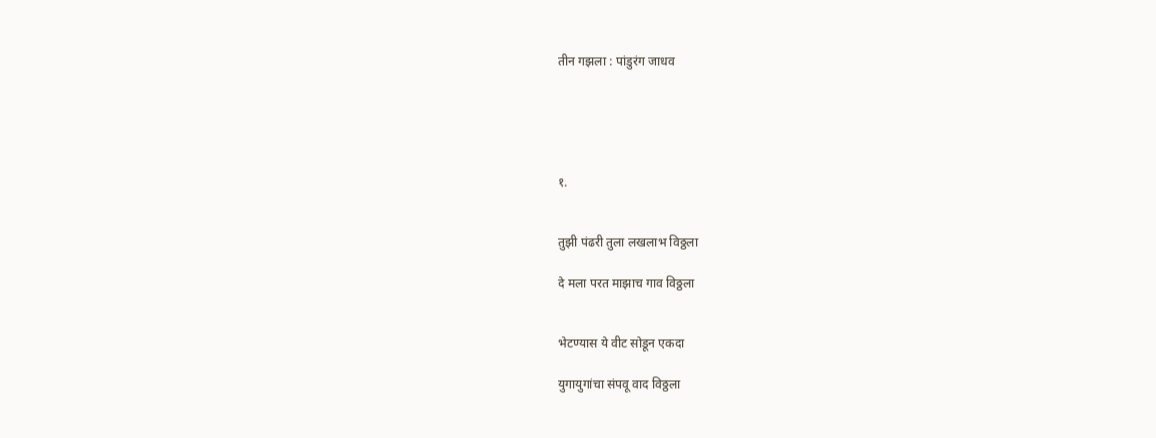तीन गझला : पांडुरंग जाधव





१.


तुझी पंढरी तुला लखलाभ विठ्ठला

दे मला परत माझाच गाव विठ्ठला


भेटण्यास ये वीट सोडून एकदा

युगायुगांचा संपवू वाद विठ्ठला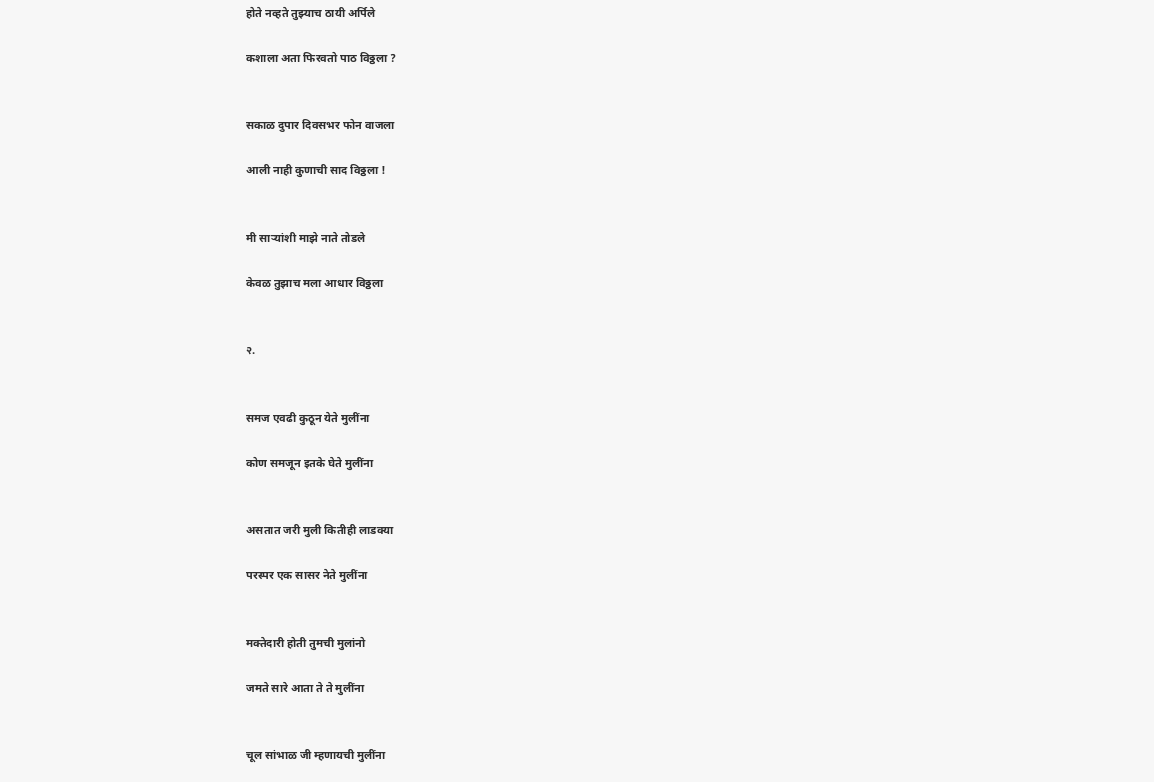होते नव्हते तुझ्याच ठायी अर्पिले

कशाला अता फिरवतो पाठ विठ्ठला ?


सकाळ दुपार दिवसभर फोन वाजला

आली नाही कुणाची साद विठ्ठला !


मी साऱ्यांशी माझे नाते तोडले

केवळ तुझाच मला आधार विठ्ठला


२.


समज एवढी कुठून येते मुलींना

कोण समजून इतके घेते मुलींना


असतात जरी मुली कितीही लाडक्या

परस्पर एक सासर नेते मुलींना


मक्तेदारी होती तुमची मुलांनो

जमते सारे आता ते ते मुलींना


चूल सांभाळ जी म्हणायची मुलींना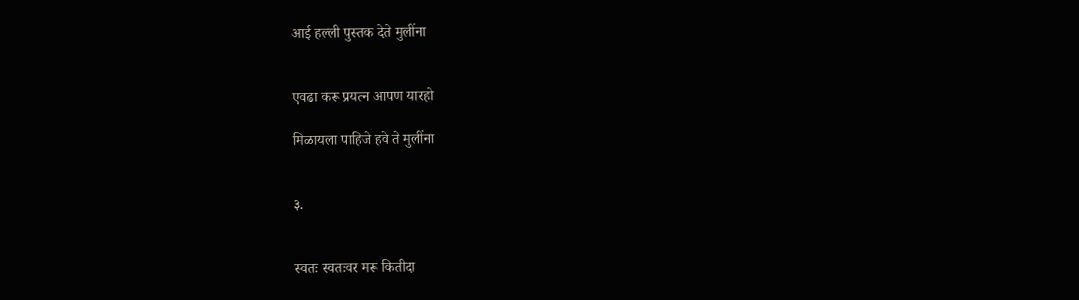आई हल्ली पुस्तक देते मुलींना


एवढा करू प्रयत्न आपण यारहो

मिळायला पाहिजे हवे ते मुलींना


३.


स्वतः स्वतःवर मरू कितीदा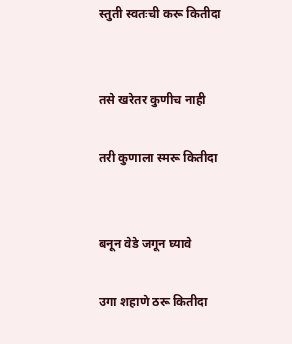स्तुती स्वतःची करू कितीदा


तसे खरेतर कुणीच नाही

तरी कुणाला स्मरू कितीदा


बनून वेडे जगून घ्यावे

उगा शहाणे ठरू कितीदा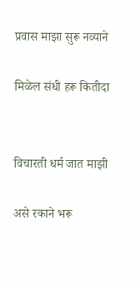प्रवास माझा सुरू नव्याने

मिळेल संधी हरू कितीदा


विचारती धर्म जात माझी

असे रकाने भरू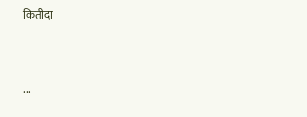कितीदा


...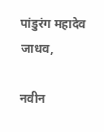पांडुरंग महादेव जाधव,

नवीन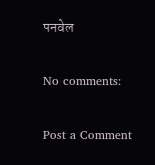पनवेल

No comments:

Post a Comment